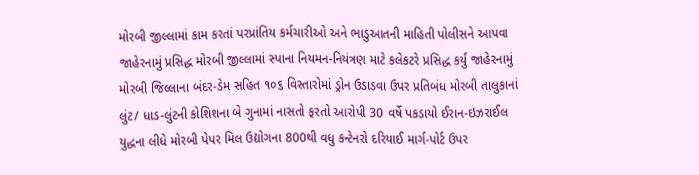મોરબી જીલ્લામાં કામ કરતાં પરપ્રાંતિય કર્મચારીઓ અને ભાડુઆતની માહિતી પોલીસને આપવા જાહેરનામું પ્રસિદ્ધ મોરબી જીલ્લામાં સ્પાના નિયમન-નિયંત્રણ માટે કલેકટરે પ્રસિદ્ધ કર્યું જાહેરનામું મોરબી જિલ્લાના બંદર-ડેમ સહિત ૧૦૬ વિસ્તારોમાં ડ્રોન ઉડાડવા ઉપર પ્રતિબંધ મોરબી તાલુકાનાં લુંટ/ ધાડ-લુંટની કોશિશના બે ગુનામાં નાસતો ફરતો આરોપી 30 વર્ષે પકડાયો ઈરાન-ઇઝરાઈલ યુદ્ધના લીધે મોરબી પેપર મિલ ઉદ્યોગના 800થી વધુ કન્ટેનરો દરિયાઈ માર્ગ-પોર્ટ ઉપર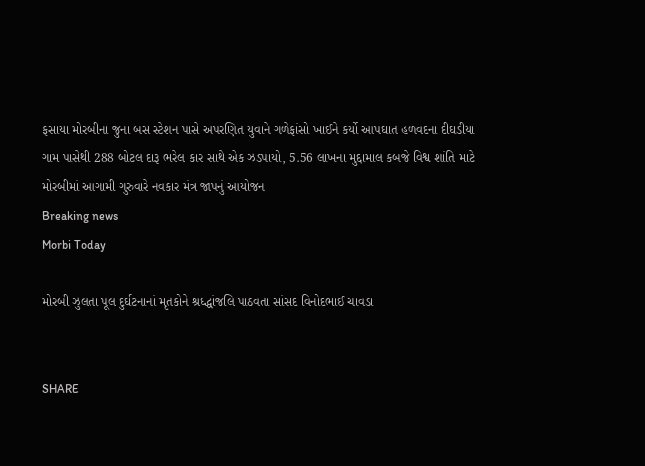ફસાયા મોરબીના જુના બસ સ્ટેશન પાસે અપરણિત યુવાને ગળેફાંસો ખાઈને કર્યો આપઘાત હળવદના દીઘડીયા ગામ પાસેથી 288 બોટલ દારૂ ભરેલ કાર સાથે એક ઝડપાયો, 5.56 લાખના મુદ્દામાલ કબજે વિશ્વ શાંતિ માટે મોરબીમાં આગામી ગુરુવારે નવકાર મંત્ર જાપનું આયોજન
Breaking news
Morbi Today

મોરબી ઝુલતા પૂલ દુર્ઘટનાનાં મૃતકોને શ્રધ્દ્ધાંજલિ પાઠવતા સાંસદ વિનોદભાઈ ચાવડા


SHARE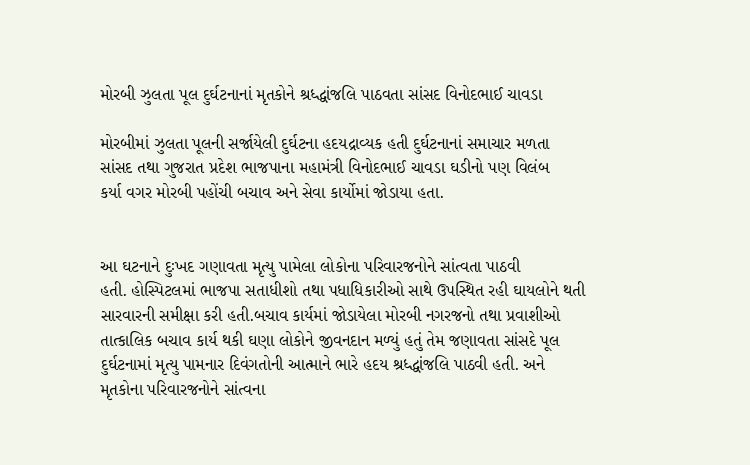મોરબી ઝુલતા પૂલ દુર્ઘટનાનાં મૃતકોને શ્રધ્દ્ધાંજલિ પાઠવતા સાંસદ વિનોદભાઈ ચાવડા

મોરબીમાં ઝુલતા પૂલની સર્જાયેલી દુર્ઘટના હદયદ્રાવ્યક હતી દુર્ઘટનાનાં સમાચાર મળતા
સાંસદ તથા ગુજરાત પ્રદેશ ભાજપાના મહામંત્રી વિનોદભાઈ ચાવડા ઘડીનો પણ વિલંબ
કર્યા વગર મોરબી પહોંચી બચાવ અને સેવા કાર્યોમાં જોડાયા હતા.


આ ઘટનાને દુઃખદ ગણાવતા મૃત્યુ પામેલા લોકોના પરિવારજનોને સાંત્વતા પાઠવી
હતી. હોસ્પિટલમાં ભાજપા સતાધીશો તથા પધાધિકારીઓ સાથે ઉપસ્થિત રહી ઘાયલોને થતી
સારવારની સમીક્ષા કરી હતી.બચાવ કાર્યમાં જોડાયેલા મોરબી નગરજનો તથા પ્રવાશીઓ
તાત્કાલિક બચાવ કાર્ય થકી ઘણા લોકોને જીવનદાન મળ્યું હતું તેમ જણાવતા સાંસદે પૂલ
દુર્ઘટનામાં મૃત્યુ પામનાર દિવંગતોની આત્માને ભારે હદય શ્રધ્દ્ધાંજલિ પાઠવી હતી. અને
મૃતકોના પરિવારજનોને સાંત્વના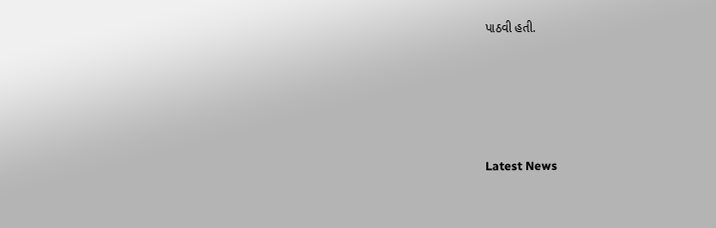પાઠવી હતી.






Latest News